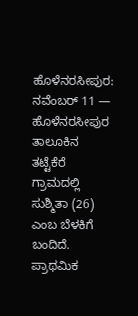ಹೊಳೆನರಸೀಪುರ: ನವೆಂಬರ್ 11 — ಹೊಳೆನರಸೀಪುರ ತಾಲೂಕಿನ ತಟ್ಟೆಕೆರೆ ಗ್ರಾಮದಲ್ಲಿ ಸುಶ್ಮಿತಾ (26) ಎಂಬ ಬೆಳಕಿಗೆ ಬಂದಿದೆ. ಪ್ರಾಥಮಿಕ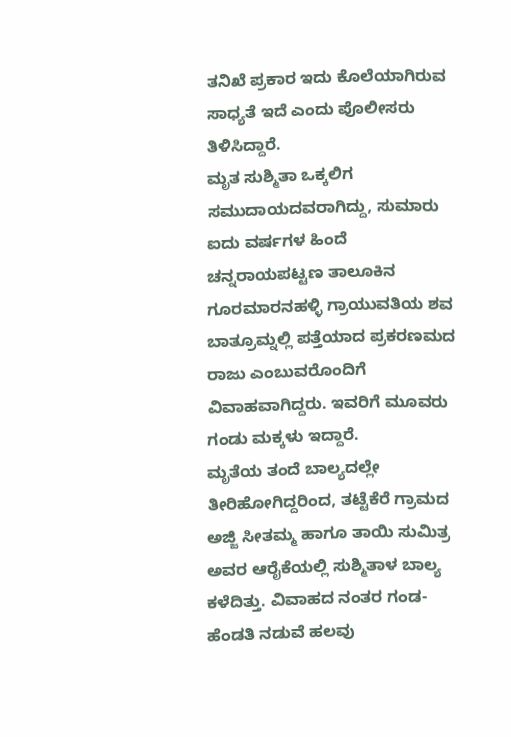ತನಿಖೆ ಪ್ರಕಾರ ಇದು ಕೊಲೆಯಾಗಿರುವ ಸಾಧ್ಯತೆ ಇದೆ ಎಂದು ಪೊಲೀಸರು ತಿಳಿಸಿದ್ದಾರೆ.
ಮೃತ ಸುಶ್ಮಿತಾ ಒಕ್ಕಲಿಗ ಸಮುದಾಯದವರಾಗಿದ್ದು, ಸುಮಾರು ಐದು ವರ್ಷಗಳ ಹಿಂದೆ ಚನ್ನರಾಯಪಟ್ಟಣ ತಾಲೂಕಿನ ಗೂರಮಾರನಹಳ್ಳಿ ಗ್ರಾಯುವತಿಯ ಶವ ಬಾತ್ರೂಮ್ನಲ್ಲಿ ಪತ್ತೆಯಾದ ಪ್ರಕರಣಮದ ರಾಜು ಎಂಬುವರೊಂದಿಗೆ ವಿವಾಹವಾಗಿದ್ದರು. ಇವರಿಗೆ ಮೂವರು ಗಂಡು ಮಕ್ಕಳು ಇದ್ದಾರೆ.
ಮೃತೆಯ ತಂದೆ ಬಾಲ್ಯದಲ್ಲೇ ತೀರಿಹೋಗಿದ್ದರಿಂದ, ತಟ್ಟೆಕೆರೆ ಗ್ರಾಮದ ಅಜ್ಜಿ ಸೀತಮ್ಮ ಹಾಗೂ ತಾಯಿ ಸುಮಿತ್ರ ಅವರ ಆರೈಕೆಯಲ್ಲಿ ಸುಶ್ಮಿತಾಳ ಬಾಲ್ಯ ಕಳೆದಿತ್ತು. ವಿವಾಹದ ನಂತರ ಗಂಡ-ಹೆಂಡತಿ ನಡುವೆ ಹಲವು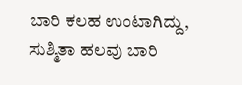ಬಾರಿ ಕಲಹ ಉಂಟಾಗಿದ್ದು, ಸುಶ್ಮಿತಾ ಹಲವು ಬಾರಿ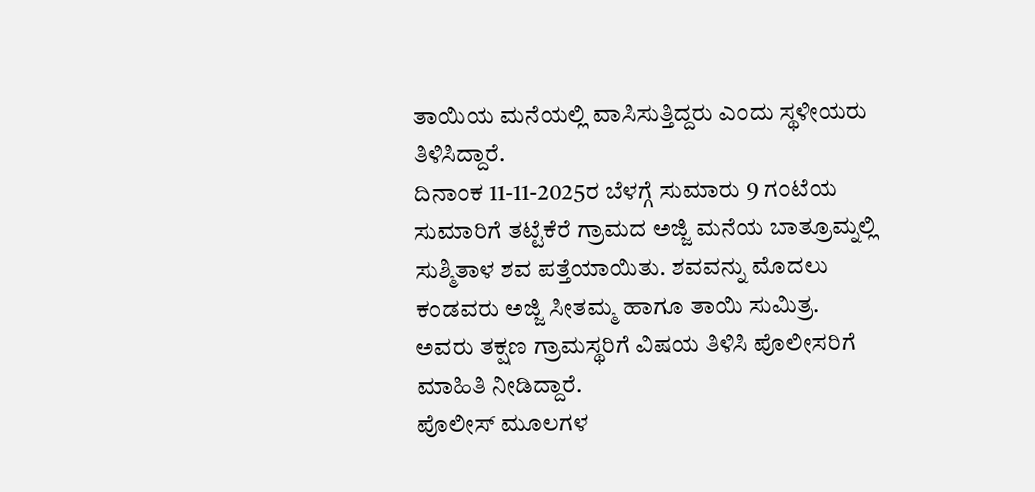ತಾಯಿಯ ಮನೆಯಲ್ಲಿ ವಾಸಿಸುತ್ತಿದ್ದರು ಎಂದು ಸ್ಥಳೀಯರು ತಿಳಿಸಿದ್ದಾರೆ.
ದಿನಾಂಕ 11-11-2025ರ ಬೆಳಗ್ಗೆ ಸುಮಾರು 9 ಗಂಟೆಯ ಸುಮಾರಿಗೆ ತಟ್ಟೆಕೆರೆ ಗ್ರಾಮದ ಅಜ್ಜಿ ಮನೆಯ ಬಾತ್ರೂಮ್ನಲ್ಲಿ ಸುಶ್ಮಿತಾಳ ಶವ ಪತ್ತೆಯಾಯಿತು. ಶವವನ್ನು ಮೊದಲು ಕಂಡವರು ಅಜ್ಜಿ ಸೀತಮ್ಮ ಹಾಗೂ ತಾಯಿ ಸುಮಿತ್ರ. ಅವರು ತಕ್ಷಣ ಗ್ರಾಮಸ್ಥರಿಗೆ ವಿಷಯ ತಿಳಿಸಿ ಪೊಲೀಸರಿಗೆ ಮಾಹಿತಿ ನೀಡಿದ್ದಾರೆ.
ಪೊಲೀಸ್ ಮೂಲಗಳ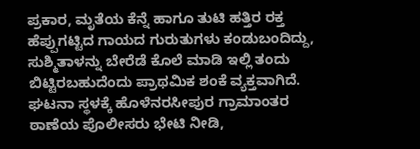ಪ್ರಕಾರ, ಮೃತೆಯ ಕೆನ್ನೆ ಹಾಗೂ ತುಟಿ ಹತ್ತಿರ ರಕ್ತ ಹೆಪ್ಪುಗಟ್ಟಿದ ಗಾಯದ ಗುರುತುಗಳು ಕಂಡುಬಂದಿದ್ದು, ಸುಶ್ಮಿತಾಳನ್ನು ಬೇರೆಡೆ ಕೊಲೆ ಮಾಡಿ ಇಲ್ಲಿ ತಂದು ಬಿಟ್ಟಿರಬಹುದೆಂದು ಪ್ರಾಥಮಿಕ ಶಂಕೆ ವ್ಯಕ್ತವಾಗಿದೆ.
ಘಟನಾ ಸ್ಥಳಕ್ಕೆ ಹೊಳೆನರಸೀಪುರ ಗ್ರಾಮಾಂತರ ಠಾಣೆಯ ಪೊಲೀಸರು ಭೇಟಿ ನೀಡಿ,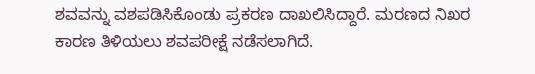ಶವವನ್ನು ವಶಪಡಿಸಿಕೊಂಡು ಪ್ರಕರಣ ದಾಖಲಿಸಿದ್ದಾರೆ. ಮರಣದ ನಿಖರ ಕಾರಣ ತಿಳಿಯಲು ಶವಪರೀಕ್ಷೆ ನಡೆಸಲಾಗಿದೆ.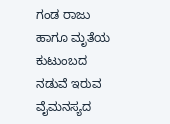ಗಂಡ ರಾಜು ಹಾಗೂ ಮೃತೆಯ ಕುಟುಂಬದ ನಡುವೆ ಇರುವ ವೈಮನಸ್ಯದ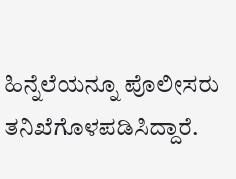ಹಿನ್ನೆಲೆಯನ್ನೂ ಪೊಲೀಸರು ತನಿಖೆಗೊಳಪಡಿಸಿದ್ದಾರೆ.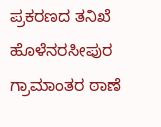ಪ್ರಕರಣದ ತನಿಖೆ ಹೊಳೆನರಸೀಪುರ ಗ್ರಾಮಾಂತರ ಠಾಣೆ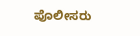ಪೊಲೀಸರು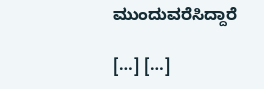ಮುಂದುವರೆಸಿದ್ದಾರೆ

[…] […]